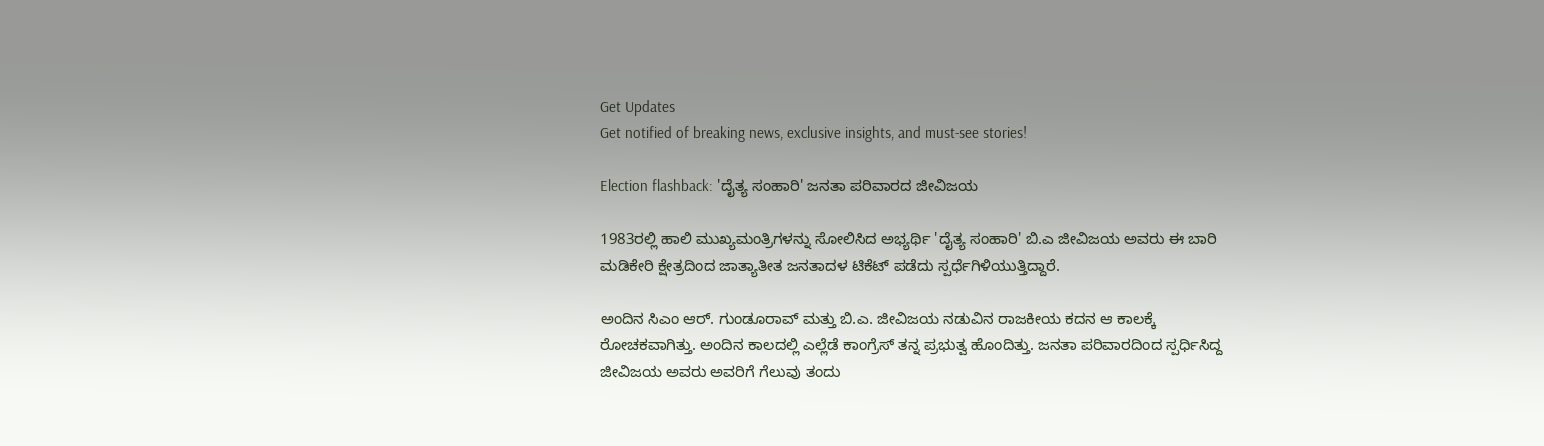Get Updates
Get notified of breaking news, exclusive insights, and must-see stories!

Election flashback: 'ದೈತ್ಯ ಸಂಹಾರಿ' ಜನತಾ ಪರಿವಾರದ ಜೀವಿಜಯ

1983ರಲ್ಲಿ ಹಾಲಿ ಮುಖ್ಯಮಂತ್ರಿಗಳನ್ನು ಸೋಲಿಸಿದ ಅಭ್ಯರ್ಥಿ 'ದೈತ್ಯ ಸಂಹಾರಿ' ಬಿ.ಎ ಜೀವಿಜಯ ಅವರು ಈ ಬಾರಿ ಮಡಿಕೇರಿ ಕ್ಷೇತ್ರದಿಂದ ಜಾತ್ಯಾತೀತ ಜನತಾದಳ ಟಿಕೆಟ್ ಪಡೆದು ಸ್ಪರ್ಧೆಗಿಳಿಯುತ್ತಿದ್ದಾರೆ.

ಅಂದಿನ ಸಿಎಂ ಆರ್. ಗುಂಡೂರಾವ್ ಮತ್ತು ಬಿ.ಎ. ಜೀವಿಜಯ ನಡುವಿನ ರಾಜಕೀಯ ಕದನ ಆ ಕಾಲಕ್ಕೆ ರೋಚಕವಾಗಿತ್ತು. ಅಂದಿನ ಕಾಲದಲ್ಲಿ ಎಲ್ಲೆಡೆ ಕಾಂಗ್ರೆಸ್ ತನ್ನ ಪ್ರಭುತ್ವ ಹೊಂದಿತ್ತು. ಜನತಾ ಪರಿವಾರದಿಂದ ಸ್ಪರ್ಧಿಸಿದ್ದ ಜೀವಿಜಯ ಅವರು ಅವರಿಗೆ ಗೆಲುವು ತಂದು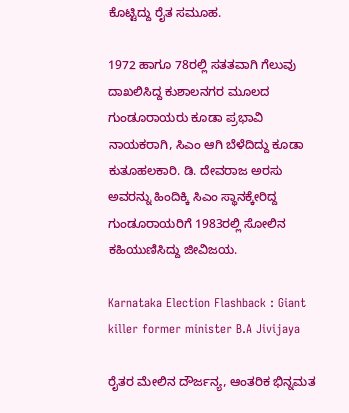ಕೊಟ್ಟಿದ್ದು ರೈತ ಸಮೂಹ.

1972 ಹಾಗೂ 78ರಲ್ಲಿ ಸತತವಾಗಿ ಗೆಲುವು ದಾಖಲಿಸಿದ್ದ ಕುಶಾಲನಗರ ಮೂಲದ ಗುಂಡೂರಾಯರು ಕೂಡಾ ಪ್ರಭಾವಿ ನಾಯಕರಾಗಿ, ಸಿಎಂ ಆಗಿ ಬೆಳೆದಿದ್ದು ಕೂಡಾ ಕುತೂಹಲಕಾರಿ. ಡಿ. ದೇವರಾಜ ಅರಸು ಅವರನ್ನು ಹಿಂದಿಕ್ಕಿ ಸಿಎಂ ಸ್ಥಾನಕ್ಕೇರಿದ್ದ ಗುಂಡೂರಾಯರಿಗೆ 1983ರಲ್ಲಿ ಸೋಲಿನ ಕಹಿಯುಣಿಸಿದ್ದು ಜೀವಿಜಯ.

Karnataka Election Flashback : Giant killer former minister B.A Jivijaya

ರೈತರ ಮೇಲಿನ ದೌರ್ಜನ್ಯ, ಆಂತರಿಕ ಭಿನ್ನಮತ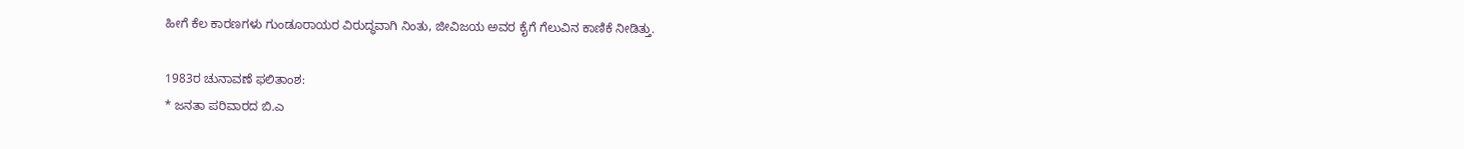ಹೀಗೆ ಕೆಲ ಕಾರಣಗಳು ಗುಂಡೂರಾಯರ ವಿರುದ್ಧವಾಗಿ ನಿಂತು, ಜೀವಿಜಯ ಅವರ ಕೈಗೆ ಗೆಲುವಿನ ಕಾಣಿಕೆ ನೀಡಿತ್ತು.

1983ರ ಚುನಾವಣೆ ಫಲಿತಾಂಶ:
* ಜನತಾ ಪರಿವಾರದ ಬಿ.ಎ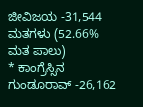ಜೀವಿಜಯ -31,544 ಮತಗಳು (52.66% ಮತ ಪಾಲು)
* ಕಾಂಗ್ರೆಸ್ಸಿನ ಗುಂಡೂರಾವ್ -26,162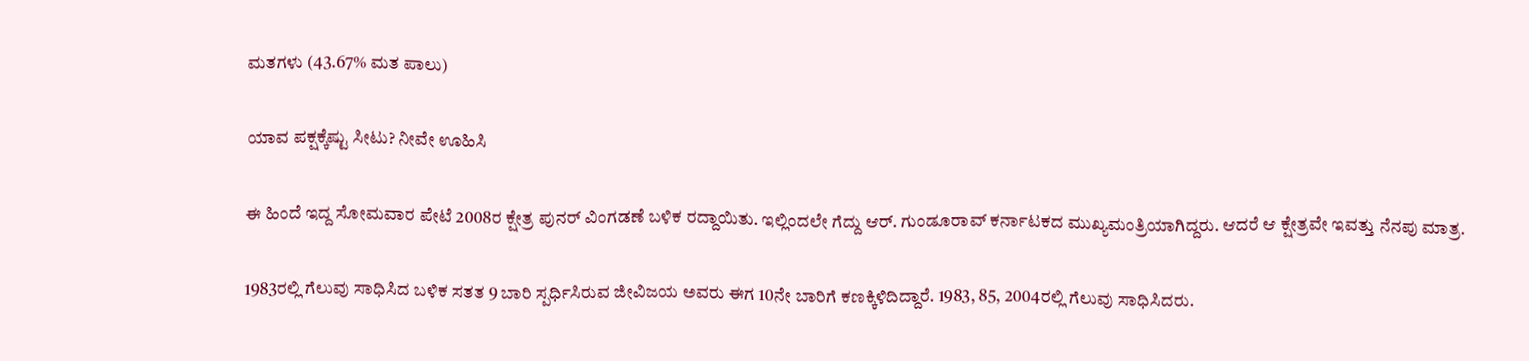ಮತಗಳು (43.67% ಮತ ಪಾಲು)

ಯಾವ ಪಕ್ಷಕ್ಕೆಷ್ಟು ಸೀಟು? ನೀವೇ ಊಹಿಸಿ

ಈ ಹಿಂದೆ ಇದ್ದ ಸೋಮವಾರ ಪೇಟೆ 2008ರ ಕ್ಷೇತ್ರ ಪುನರ್ ವಿಂಗಡಣೆ ಬಳಿಕ ರದ್ದಾಯಿತು. ಇಲ್ಲಿಂದಲೇ ಗೆದ್ದು ಆರ್. ಗುಂಡೂರಾವ್ ಕರ್ನಾಟಕದ ಮುಖ್ಯಮಂತ್ರಿಯಾಗಿದ್ದರು. ಆದರೆ ಆ ಕ್ಷೇತ್ರವೇ ಇವತ್ತು ನೆನಪು ಮಾತ್ರ.

1983ರಲ್ಲಿ ಗೆಲುವು ಸಾಧಿಸಿದ ಬಳಿಕ ಸತತ 9 ಬಾರಿ ಸ್ಪರ್ಧಿಸಿರುವ ಜೀವಿಜಯ ಅವರು ಈಗ 10ನೇ ಬಾರಿಗೆ ಕಣಕ್ಕಿಳಿದಿದ್ದಾರೆ. 1983, 85, 2004ರಲ್ಲಿ ಗೆಲುವು ಸಾಧಿಸಿದರು.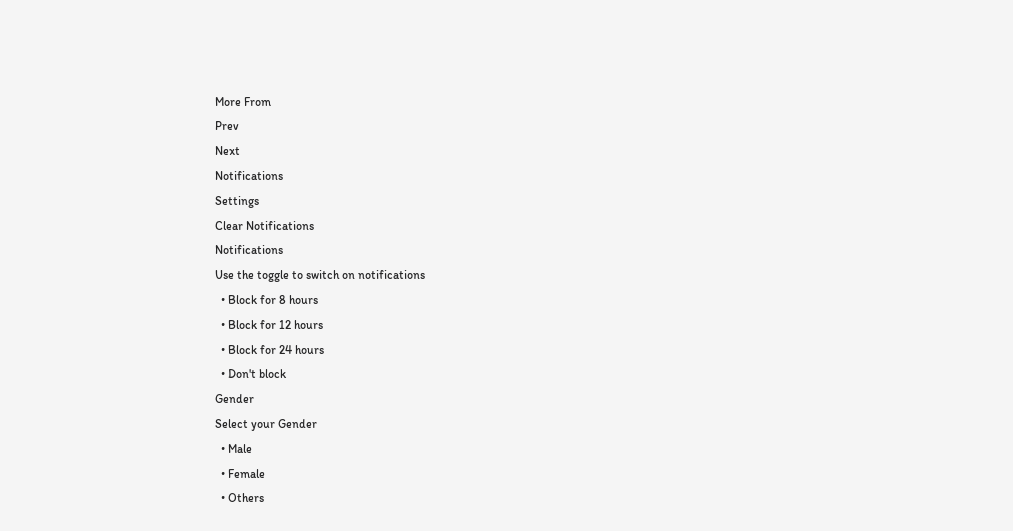More From
Prev
Next
Notifications
Settings
Clear Notifications
Notifications
Use the toggle to switch on notifications
  • Block for 8 hours
  • Block for 12 hours
  • Block for 24 hours
  • Don't block
Gender
Select your Gender
  • Male
  • Female
  • Others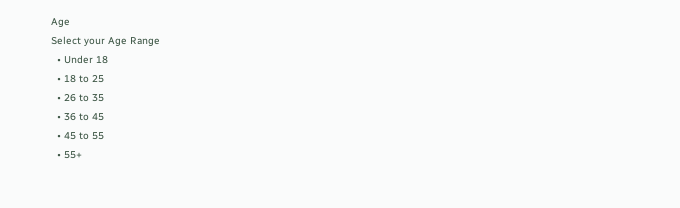Age
Select your Age Range
  • Under 18
  • 18 to 25
  • 26 to 35
  • 36 to 45
  • 45 to 55
  • 55+